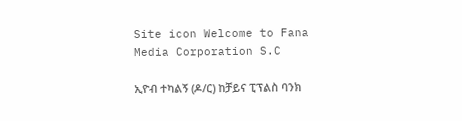Site icon Welcome to Fana Media Corporation S.C

ኢዮብ ተካልኝ (ዶ/ር) ከቻይና ፒፕልስ ባንክ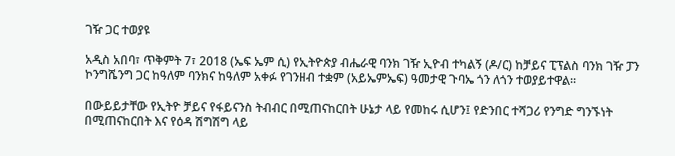ገዥ ጋር ተወያዩ

አዲስ አበባ፣ ጥቅምት 7፣ 2018 (ኤፍ ኤም ሲ) የኢትዮጵያ ብሔራዊ ባንክ ገዥ ኢዮብ ተካልኝ (ዶ/ር) ከቻይና ፒፕልስ ባንክ ገዥ ፓን ኮንግሼንግ ጋር ከዓለም ባንክና ከዓለም አቀፉ የገንዘብ ተቋም (አይኤምኤፍ) ዓመታዊ ጉባኤ ጎን ለጎን ተወያይተዋል።

በውይይታቸው የኢትዮ ቻይና የፋይናንስ ትብብር በሚጠናከርበት ሁኔታ ላይ የመከሩ ሲሆን፤ የድንበር ተሻጋሪ የንግድ ግንኙነት በሚጠናከርበት እና የዕዳ ሽግሽግ ላይ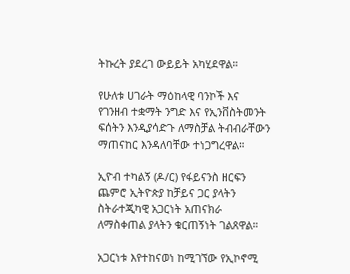ትኩረት ያደረገ ውይይት አካሂደዋል።

የሁለቱ ሀገራት ማዕከላዊ ባንኮች እና የገንዘብ ተቋማት ንግድ እና የኢንቨስትመንት ፍሰትን እንዲያሳድጉ ለማስቻል ትብብራቸውን ማጠናከር እንዳለባቸው ተነጋግረዋል።

ኢዮብ ተካልኝ (ዶ/ር) የፋይናንስ ዘርፍን ጨምሮ ኢትዮጵያ ከቻይና ጋር ያላትን ስትራተጂካዊ አጋርነት አጠናክራ ለማስቀጠል ያላትን ቁርጠኝነት ገልጸዋል።

አጋርነቱ እየተከናወነ ከሚገኘው የኢኮኖሚ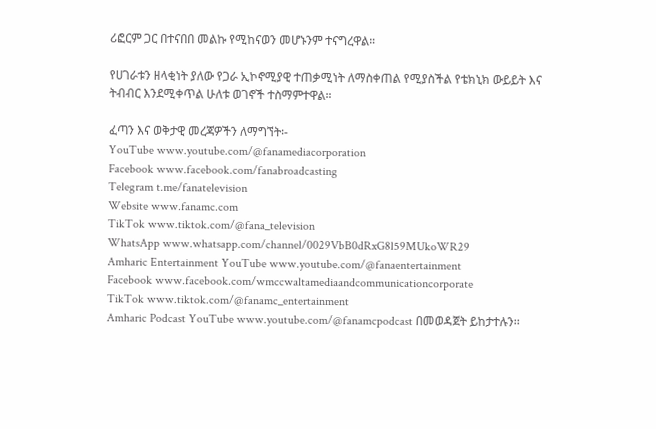ሪፎርም ጋር በተናበበ መልኩ የሚከናወን መሆኑንም ተናግረዋል።

የሀገራቱን ዘላቂነት ያለው የጋራ ኢኮኖሚያዊ ተጠቃሚነት ለማስቀጠል የሚያስችል የቴክኒክ ውይይት እና ትብብር እንደሚቀጥል ሁለቱ ወገኖች ተስማምተዋል።

ፈጣን እና ወቅታዊ መረጃዎችን ለማግኘት፡-
YouTube www.youtube.com/@fanamediacorporation
Facebook www.facebook.com/fanabroadcasting
Telegram t.me/fanatelevision
Website www.fanamc.com
TikTok www.tiktok.com/@fana_television
WhatsApp www.whatsapp.com/channel/0029VbB0dRxG8l59MUkoWR29
Amharic Entertainment YouTube www.youtube.com/@fanaentertainment
Facebook www.facebook.com/wmccwaltamediaandcommunicationcorporate
TikTok www.tiktok.com/@fanamc_entertainment
Amharic Podcast YouTube www.youtube.com/@fanamcpodcast በመወዳጀት ይከታተሉን፡፡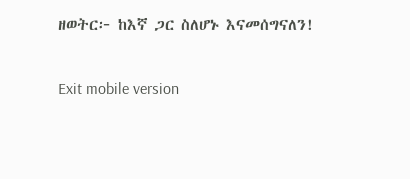ዘወትር፦ ከእኛ ጋር ስለሆኑ እናመሰግናለን!

Exit mobile version